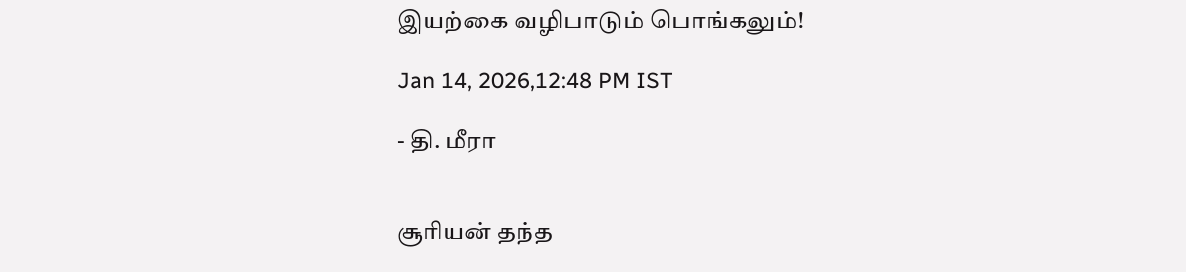இயற்கை வழிபாடும் பொங்கலும்!

Jan 14, 2026,12:48 PM IST

- தி. மீரா


சூரியன் தந்த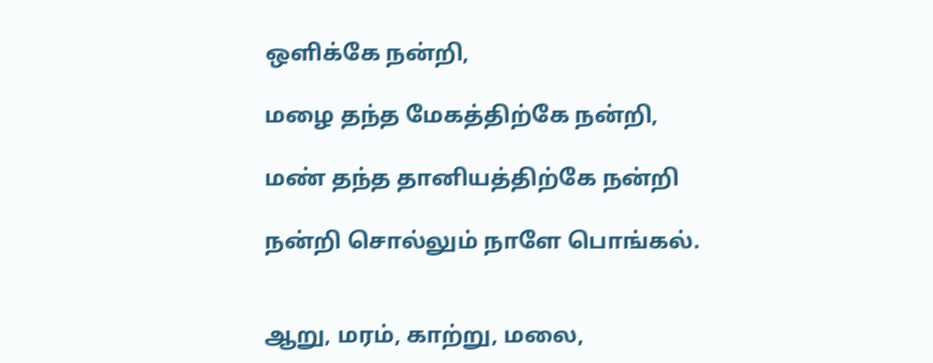ஒளிக்கே நன்றி,

மழை தந்த மேகத்திற்கே நன்றி,

மண் தந்த தானியத்திற்கே நன்றி

நன்றி சொல்லும் நாளே பொங்கல்.


ஆறு, மரம், காற்று, மலை,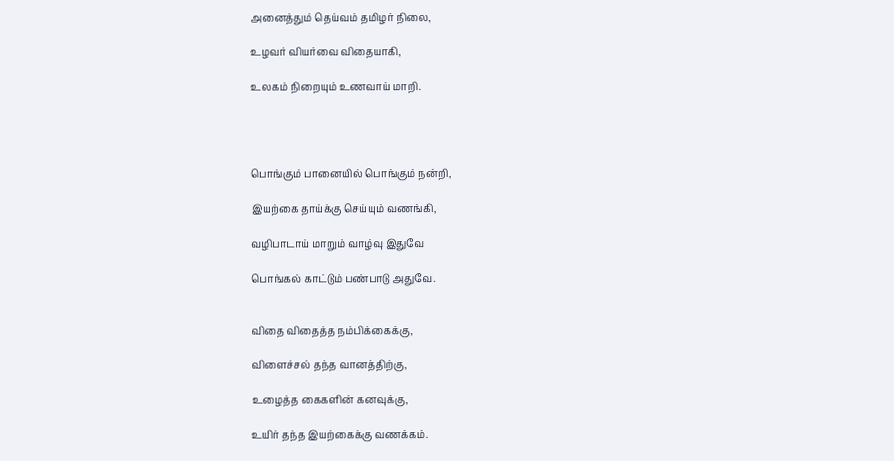அனைத்தும் தெய்வம் தமிழர் நிலை,

உழவர் வியர்வை விதையாகி,

உலகம் நிறையும் உணவாய் மாறி.




பொங்கும் பானையில் பொங்கும் நன்றி,

இயற்கை தாய்க்கு செய்யும் வணங்கி,

வழிபாடாய் மாறும் வாழ்வு இதுவே

பொங்கல் காட்டும் பண்பாடு அதுவே.


விதை விதைத்த நம்பிக்கைக்கு,

விளைச்சல் தந்த வானத்திற்கு,

உழைத்த கைகளின் கனவுக்கு,

உயிர் தந்த இயற்கைக்கு வணக்கம்.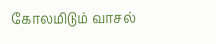கோலமிடும் வாசல்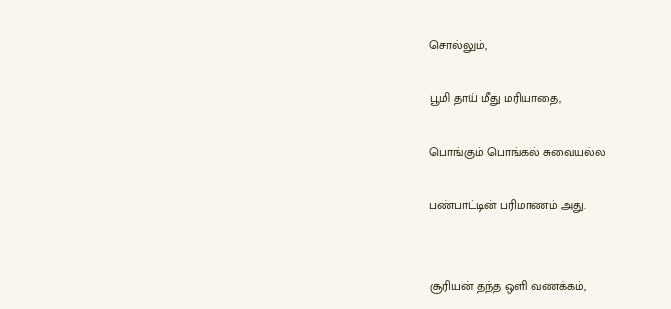சொல்லும்,

பூமி தாய் மீது மரியாதை,

பொங்கும் பொங்கல் சுவையல்ல

பண்பாட்டின் பரிமாணம் அது.


சூரியன் தந்த ஒளி வணக்கம்,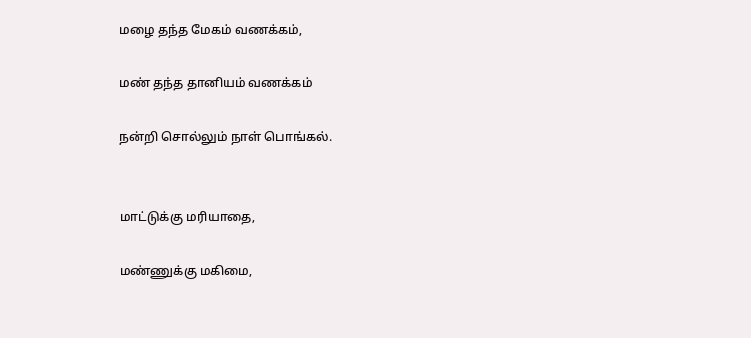மழை தந்த மேகம் வணக்கம்,

மண் தந்த தானியம் வணக்கம்

நன்றி சொல்லும் நாள் பொங்கல்.


மாட்டுக்கு மரியாதை,

மண்ணுக்கு மகிமை,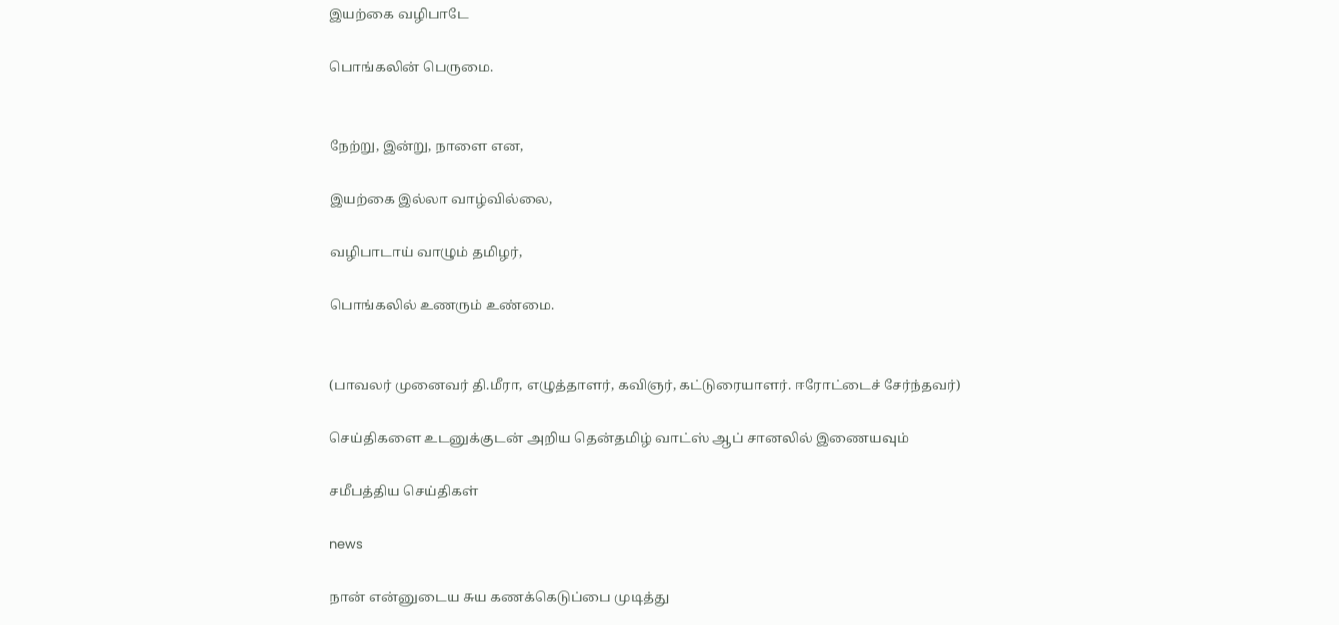இயற்கை வழிபாடே

பொங்கலின் பெருமை.


நேற்று, இன்று, நாளை என,

இயற்கை இல்லா வாழ்வில்லை,

வழிபாடாய் வாழும் தமிழர்,

பொங்கலில் உணரும் உண்மை.


(பாவலர் முனைவர் தி.மீரா, எழுத்தாளர், கவிஞர், கட்டுரையாளர். ஈரோட்டைச் சேர்ந்தவர்)

செய்திகளை உடனுக்குடன் அறிய தென்தமிழ் வாட்ஸ் ஆப் சானலில் இணையவும்

சமீபத்திய செய்திகள்

news

நான் என்னுடைய சுய கணக்கெடுப்பை முடித்து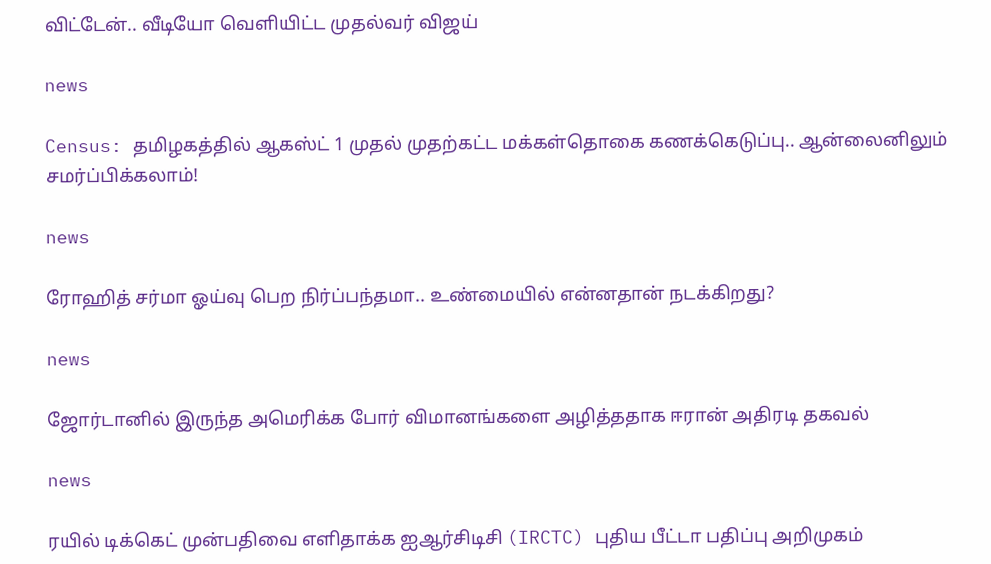விட்டேன்.. வீடியோ வெளியிட்ட முதல்வர் விஜய்

news

Census: தமிழகத்தில் ஆகஸ்ட் 1 முதல் முதற்கட்ட மக்கள்தொகை கணக்கெடுப்பு.. ஆன்லைனிலும் சமர்ப்பிக்கலாம்!

news

ரோஹித் சர்மா ஓய்வு பெற நிர்ப்பந்தமா.. உண்மையில் என்னதான் நடக்கிறது?

news

ஜோர்டானில் இருந்த அமெரிக்க போர் விமானங்களை அழித்ததாக ஈரான் அதிரடி தகவல்

news

ரயில் டிக்கெட் முன்பதிவை எளிதாக்க ஐஆர்சிடிசி (IRCTC) புதிய பீட்டா பதிப்பு அறிமுகம்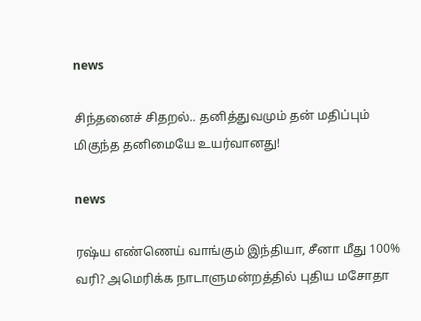news

சிந்தனைச் சிதறல்.. தனித்துவமும் தன் மதிப்பும் மிகுந்த தனிமையே உயர்வானது!

news

ரஷ்ய எண்ணெய் வாங்கும் இந்தியா, சீனா மீது 100% வரி? அமெரிக்க நாடாளுமன்றத்தில் புதிய மசோதா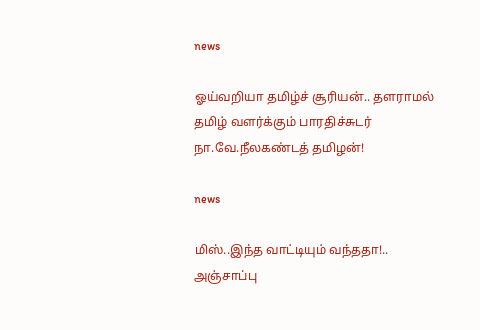news

ஓய்வறியா தமிழ்ச் சூரியன்.. தளராமல் தமிழ் வளர்க்கும் பாரதிச்சுடர் நா.வே.நீலகண்டத் தமிழன்!

news

மிஸ்..இந்த வாட்டியும் வந்ததா!.. அஞ்சாப்பு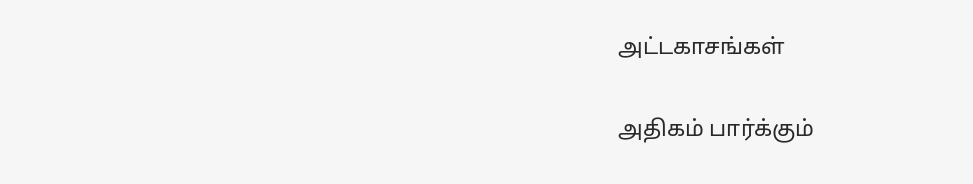அட்டகாசங்கள்

அதிகம் பார்க்கும்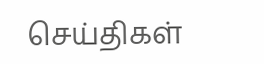செய்திகள்